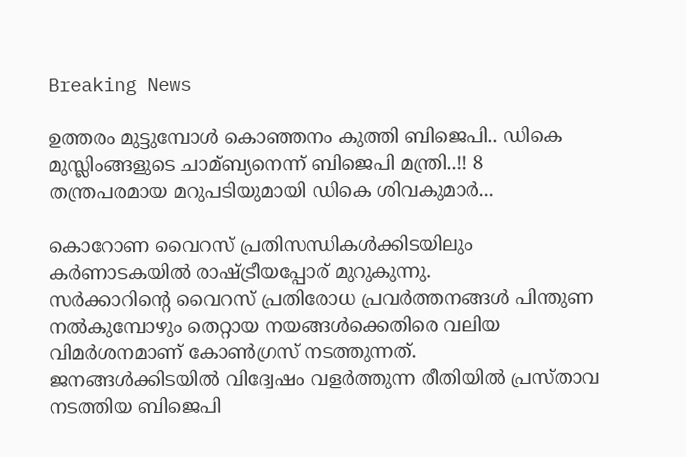Breaking News

ഉത്തരം മുട്ടുമ്പോൾ കൊഞ്ഞനം കുത്തി ബിജെപി.. ഡികെ മുസ്ലിംങ്ങളുടെ ചാമ്ബ്യനെന്ന് ബിജെപി മന്ത്രി..!! 8 തന്ത്രപരമായ മറുപടിയുമായി ഡികെ ശിവകുമാര്‍...

കൊറോണ വൈറസ് പ്രതിസന്ധികള്‍ക്കിടയിലും കര്‍ണാടകയില്‍ രാഷ്ട്രീയപ്പോര് മുറുകുന്നു.
സര്‍ക്കാറിന്‍റെ വൈറസ് പ്രതിരോധ പ്രവര്‍ത്തനങ്ങള്‍ പിന്തുണ നല്‍കുമ്പോഴും തെറ്റായ നയങ്ങള്‍ക്കെതിരെ വലിയ വിമര്‍ശനമാണ് കോണ്‍ഗ്രസ് നടത്തുന്നത്.
ജനങ്ങള്‍ക്കിടയില്‍ വിദ്വേഷം വളര്‍ത്തുന്ന രീതിയില്‍ പ്രസ്താവ നടത്തിയ ബിജെപി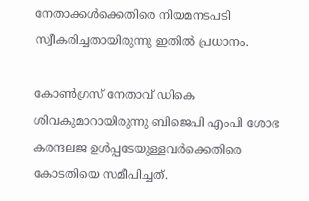നേതാക്കള്‍ക്കെതിരെ നിയമനടപടി സ്വീകരിച്ചതായിരുന്നു ഇതില്‍ പ്രധാനം.

കോണ്‍ഗ്രസ് നേതാവ് ഡികെ ശിവകുമാറായിരുന്നു ബിജെപി എംപി ശോഭ കരന്ദലജ ഉള്‍പ്പടേയുള്ളവര്‍ക്കെതിരെ കോടതിയെ സമീപിച്ചത്.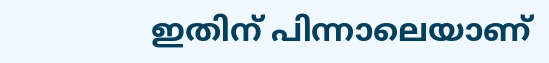ഇതിന് പിന്നാലെയാണ്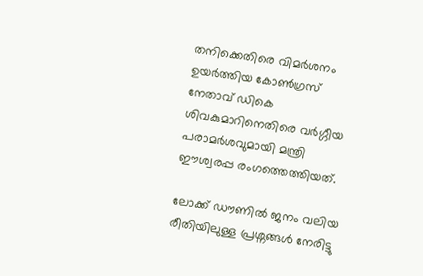തനിക്കെതിരെ വിമര്‍ശനം ഉയര്‍ത്തിയ കോണ്‍ഗ്രസ് നേതാവ് ഡികെ ശിവകുമാറിനെതിരെ വര്‍ഗ്ഗീയ പരാമര്‍ശവുമായി മന്ത്രി ഈശ്വരപ്പ രംഗത്തെത്തിയത്.

ലോക്ക് ഡൗണില്‍ ജനം വലിയ രീതിയിലുള്ള പ്രശ്നങ്ങള്‍ നേരിട്ടു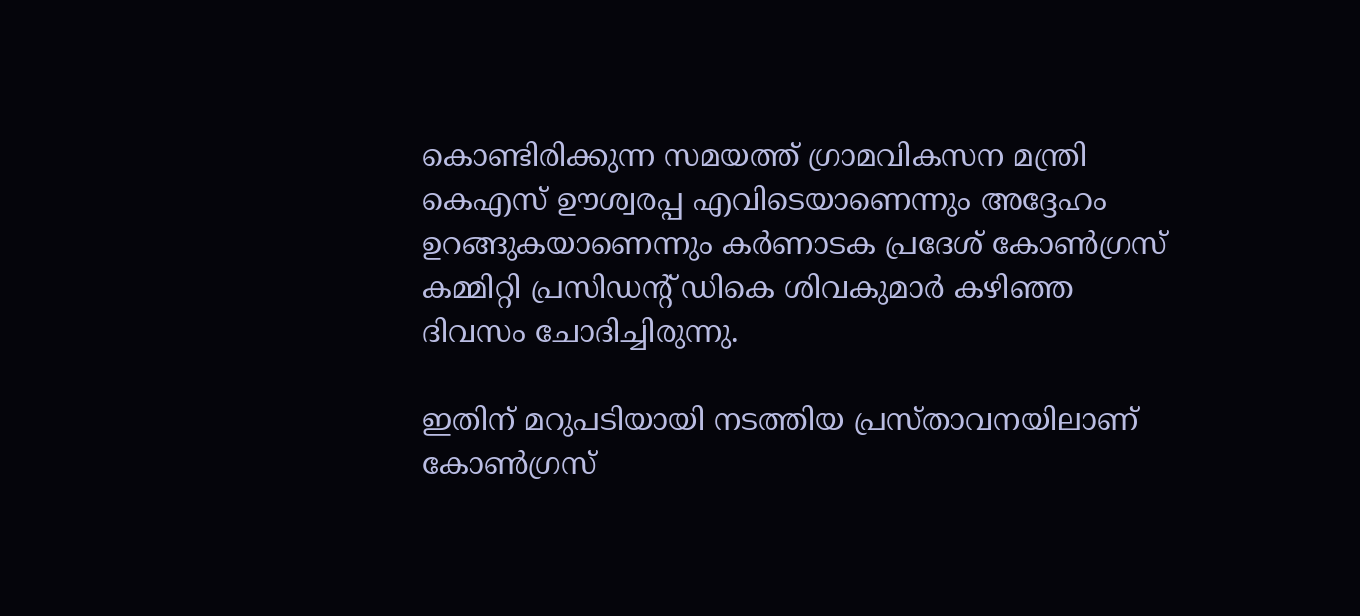കൊണ്ടിരിക്കുന്ന സമയത്ത് ഗ്രാമവികസന മന്ത്രി കെഎസ് ഊശ്വരപ്പ എവിടെയാണെന്നും അദ്ദേഹം ഉറങ്ങുകയാണെന്നും കര്‍ണാടക പ്രദേശ് കോണ്‍ഗ്രസ് കമ്മിറ്റി പ്രസിഡന്‍റ് ഡികെ ശിവകുമാര്‍ കഴിഞ്ഞ ദിവസം ചോദിച്ചിരുന്നു.

ഇതിന് മറുപടിയായി നടത്തിയ പ്രസ്താവനയിലാണ് കോണ്‍ഗ്രസ്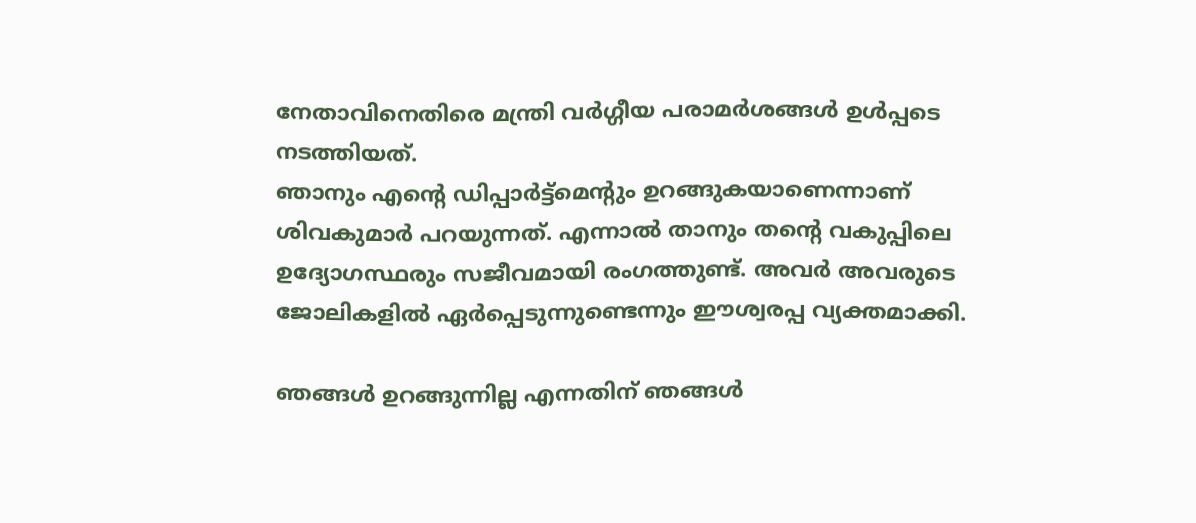നേതാവിനെതിരെ മന്ത്രി വര്‍ഗ്ഗീയ പരാമര്‍ശങ്ങള്‍ ഉള്‍പ്പടെ നടത്തിയത്.
ഞാനും എന്റെ ഡിപ്പാർട്ട്‌മെന്റും ഉറങ്ങുകയാണെന്നാണ് ശിവകുമാർ പറയുന്നത്. എന്നാല്‍ താനും തന്റെ വകുപ്പിലെ ഉദ്യോഗസ്ഥരും സജീവമായി രംഗത്തുണ്ട്. അവര്‍ അവരുടെ ജോലികളിൽ ഏർപ്പെടുന്നുണ്ടെന്നും ഈശ്വരപ്പ വ്യക്തമാക്കി.

ഞങ്ങൾ ഉറങ്ങുന്നില്ല എന്നതിന് ഞങ്ങള്‍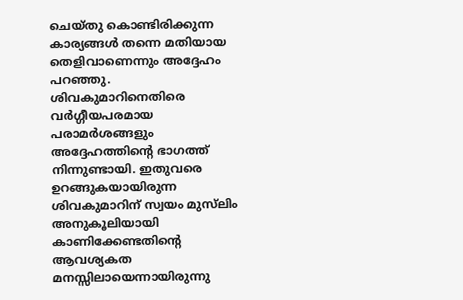ചെയ്തു കൊണ്ടിരിക്കുന്ന കാര്യങ്ങള്‍ തന്നെ മതിയായ തെളിവാണെന്നും അദ്ദേഹം പറഞ്ഞു.
ശിവകുമാറിനെതിരെ വര്‍ഗ്ഗീയപരമായ പരാമര്‍ശങ്ങളും അദ്ദേഹത്തിന്‍റെ ഭാഗത്ത് നിന്നുണ്ടായി. ഇതുവരെ ഉറങ്ങുകയായിരുന്ന ശിവകുമാറിന് സ്വയം മുസ്‌ലിം അനുകൂലിയായി കാണിക്കേണ്ടതിന്റെ ആവശ്യകത മനസ്സിലായെന്നായിരുന്നു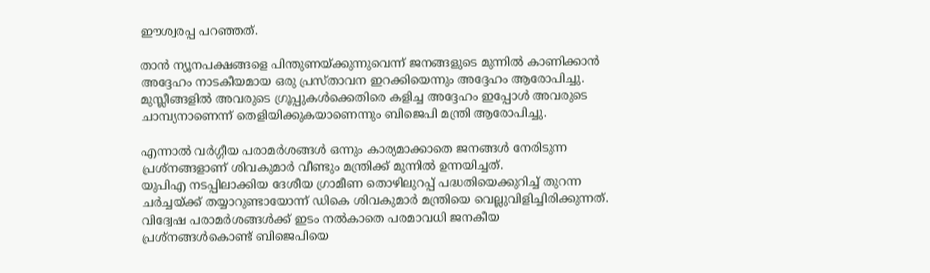ഈശ്വരപ്പ പറഞ്ഞത്.

താൻ ന്യൂനപക്ഷങ്ങളെ പിന്തുണയ്ക്കുന്നുവെന്ന് ജനങ്ങളുടെ മുന്നില്‍ കാണിക്കാൻ അദ്ദേഹം നാടകീയമായ ഒരു പ്രസ്താവന ഇറക്കിയെന്നും അദ്ദേഹം ആരോപിച്ചു.
മുസ്ലീങ്ങളില്‍ അവരുടെ ഗ്രൂപ്പുകൾക്കെതിരെ കളിച്ച അദ്ദേഹം ഇപ്പോൾ അവരുടെ ചാമ്പ്യനാണെന്ന് തെളിയിക്കുകയാണെന്നും ബിജെപി മന്ത്രി ആരോപിച്ചു.

എന്നാല്‍ വര്‍ഗ്ഗീയ പരാമര്‍ശങ്ങള്‍ ഒന്നും കാര്യമാക്കാതെ ജനങ്ങള്‍ നേരിടുന്ന പ്രശ്നങ്ങളാണ് ശിവകുമാര്‍ വീണ്ടും മന്ത്രിക്ക് മുന്നില്‍ ഉന്നയിച്ചത്.
യുപിഎ നടപ്പിലാക്കിയ ദേശീയ ഗ്രാമീണ തൊഴിലുറപ്പ് പദ്ധതിയെക്കുറിച്ച് തുറന്ന ചർച്ചയ്ക്ക് തയ്യാറുണ്ടായോന്ന് ഡികെ ശിവകുമാര്‍ മന്ത്രിയെ വെല്ലുവിളിച്ചിരിക്കുന്നത്.
വിദ്വേഷ പരാമര്‍ശങ്ങള്‍ക്ക് ഇടം നല്‍കാതെ പരമാവധി ജനകീയ പ്രശ്നങ്ങള്‍കൊണ്ട് ബിജെപിയെ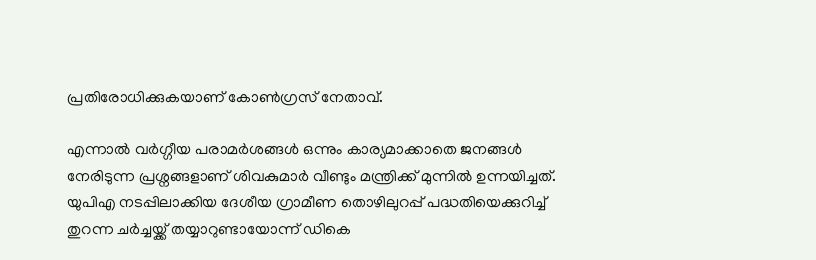പ്രതിരോധിക്കുകയാണ് കോണ്‍ഗ്രസ് നേതാവ്.

എന്നാല്‍ വര്‍ഗ്ഗീയ പരാമര്‍ശങ്ങള്‍ ഒന്നും കാര്യമാക്കാതെ ജനങ്ങള്‍ നേരിടുന്ന പ്രശ്നങ്ങളാണ് ശിവകുമാര്‍ വീണ്ടും മന്ത്രിക്ക് മുന്നില്‍ ഉന്നയിച്ചത്.
യുപിഎ നടപ്പിലാക്കിയ ദേശീയ ഗ്രാമീണ തൊഴിലുറപ്പ് പദ്ധതിയെക്കുറിച്ച് തുറന്ന ചർച്ചയ്ക്ക് തയ്യാറുണ്ടായോന്ന് ഡികെ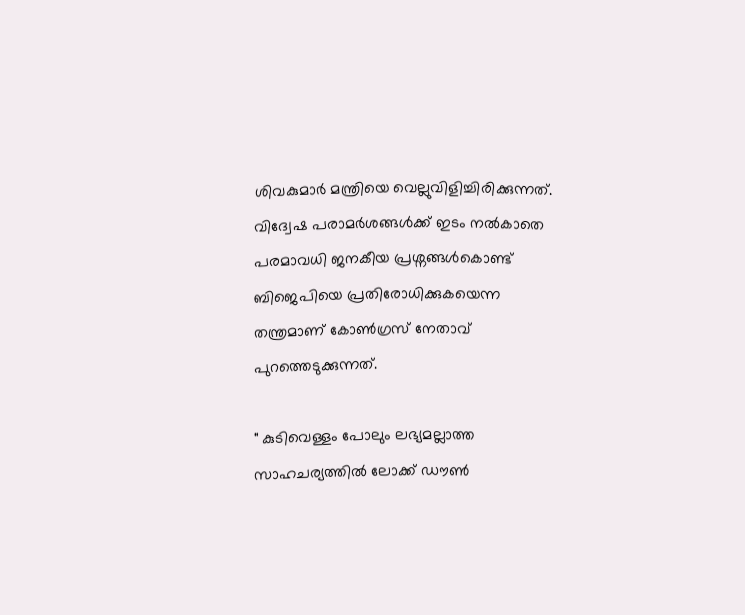ശിവകുമാര്‍ മന്ത്രിയെ വെല്ലുവിളിച്ചിരിക്കുന്നത്.
വിദ്വേഷ പരാമര്‍ശങ്ങള്‍ക്ക് ഇടം നല്‍കാതെ പരമാവധി ജനകീയ പ്രശ്നങ്ങള്‍കൊണ്ട് ബിജെപിയെ പ്രതിരോധിക്കുകയെന്ന തന്ത്രമാണ് കോണ്‍ഗ്രസ് നേതാവ് പുറത്തെടുക്കുന്നത്.

" കുടിവെള്ളം പോലും ലഭ്യമല്ലാത്ത സാഹചര്യത്തില്‍ ലോക്ക് ഡൗണ്‍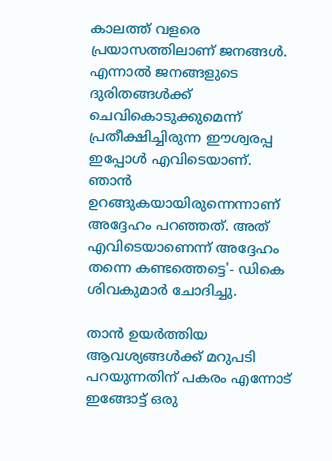കാലത്ത് വളരെ പ്രയാസത്തിലാണ് ജനങ്ങള്‍. എന്നാല്‍ ജനങ്ങളുടെ ദുരിതങ്ങൾക്ക് ചെവികൊടുക്കുമെന്ന് പ്രതീക്ഷിച്ചിരുന്ന ഈശ്വരപ്പ ഇപ്പോള്‍ എവിടെയാണ്.
ഞാന്‍ ഉറങ്ങുകയായിരുന്നെന്നാണ് അദ്ദേഹം പറഞ്ഞത്. അത് എവിടെയാണെന്ന് അദ്ദേഹം തന്നെ കണ്ടത്തെട്ടെ'- ഡികെ ശിവകുമാര്‍ ചോദിച്ചു.

താന്‍ ഉയര്‍ത്തിയ ആവശ്യങ്ങള്‍ക്ക് മറുപടി പറയുന്നതിന് പകരം എന്നോട് ഇങ്ങോട്ട് ഒരു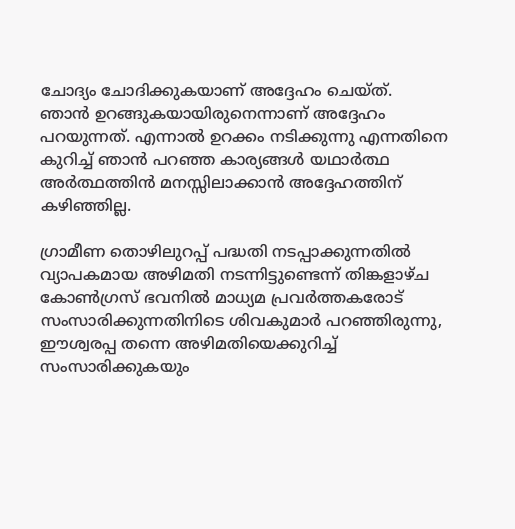ചോദ്യം ചോദിക്കുകയാണ് അദ്ദേഹം ചെയ്ത്.
ഞാന്‍ ഉറങ്ങുകയായിരുനെന്നാണ് അദ്ദേഹം പറയുന്നത്. എന്നാല്‍ ഉറക്കം നടിക്കുന്നു എന്നതിനെ കുറിച്ച് ഞാന്‍ പറഞ്ഞ കാര്യങ്ങള്‍ യഥാര്‍ത്ഥ അര്‍ത്ഥത്തിന്‍ മനസ്സിലാക്കാന്‍ അദ്ദേഹത്തിന് കഴിഞ്ഞില്ല.

ഗ്രാമീണ തൊഴിലുറപ്പ് പദ്ധതി നടപ്പാക്കുന്നതിൽ വ്യാപകമായ അഴിമതി നടന്നിട്ടുണ്ടെന്ന് തിങ്കളാഴ്ച കോൺഗ്രസ് ഭവനിൽ മാധ്യമ പ്രവർത്തകരോട് സംസാരിക്കുന്നതിനിടെ ശിവകുമാർ പറഞ്ഞിരുന്നു,
ഈശ്വരപ്പ തന്നെ അഴിമതിയെക്കുറിച്ച് സംസാരിക്കുകയും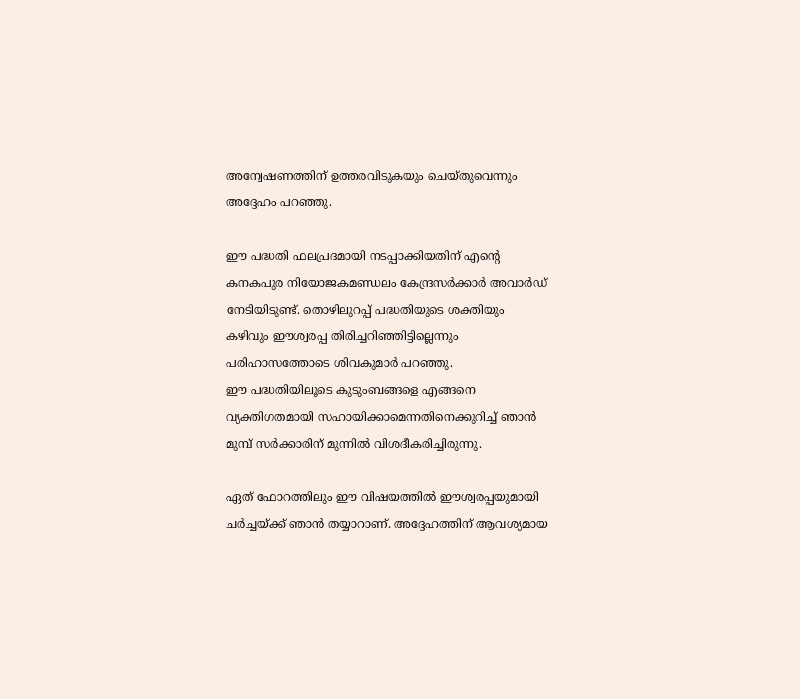അന്വേഷണത്തിന് ഉത്തരവിടുകയും ചെയ്തുവെന്നും അദ്ദേഹം പറഞ്ഞു.

ഈ പദ്ധതി ഫലപ്രദമായി നടപ്പാക്കിയതിന് എന്റെ കനകപുര നിയോജകമണ്ഡലം കേന്ദ്രസർക്കാർ അവാർഡ് നേടിയിടുണ്ട്. തൊഴിലുറപ്പ് പദ്ധതിയുടെ ശക്തിയും കഴിവും ഈശ്വരപ്പ തിരിച്ചറിഞ്ഞിട്ടില്ലെന്നും പരിഹാസത്തോടെ ശിവകുമാര്‍ പറഞ്ഞു.
ഈ പദ്ധതിയിലൂടെ കുടുംബങ്ങളെ എങ്ങനെ വ്യക്തിഗതമായി സഹായിക്കാമെന്നതിനെക്കുറിച്ച് ഞാൻ മുമ്പ് സർക്കാരിന് മുന്നില്‍ വിശദീകരിച്ചിരുന്നു.

ഏത് ഫോറത്തിലും ഈ വിഷയത്തിൽ ഈശ്വരപ്പയുമായി ചർച്ചയ്ക്ക് ഞാൻ തയ്യാറാണ്. അദ്ദേഹത്തിന് ആവശ്യമായ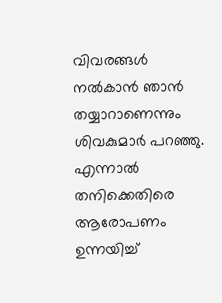വിവരങ്ങൾ നൽകാൻ ഞാൻ തയ്യാറാണെന്നും ശിവകുമാര്‍ പറഞ്ഞു.
എന്നാല്‍ തനിക്കെതിരെ ആരോപണം ഉന്നയിച്ച്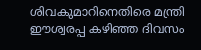ശിവകുമാറിനെതിരെ മന്ത്രി ഈശ്വരപ്പ കഴിഞ്ഞ ദിവസം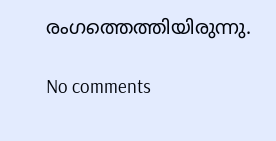രംഗത്തെത്തിയിരുന്നു.

No comments